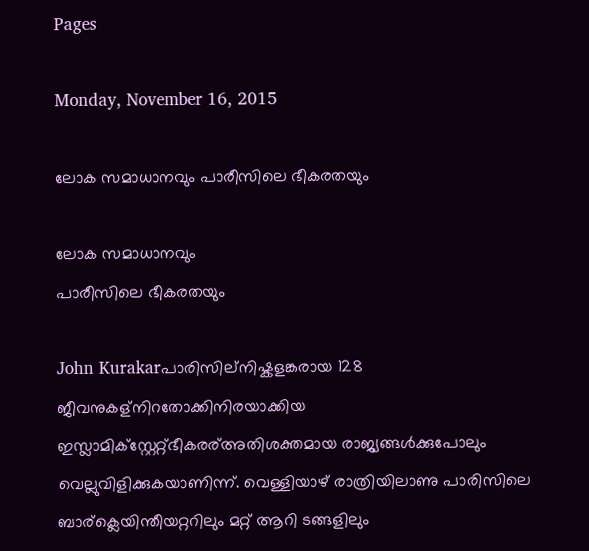Pages

Monday, November 16, 2015

ലോക സമാധാനവും പാരീസിലെ ഭീകരതയും

ലോക സമാധാനവും
പാരീസിലെ ഭീകരതയും

John Kurakarപാരിസില്നിഷ്കളങ്കരായ 128 ജീവനുകള്നിറതോക്കിനിരയാക്കിയ ഇസ്ലാമിക്സ്റ്റേറ്റ്ഭീകരര്അതിശക്തമായ രാജ്യങ്ങൾക്കുപോലും  വെല്ലുവിളിക്കുകയാണിന്ന്‌. വെള്ളിയാഴ് രാത്രിയിലാണു പാരിസിലെ ബാര്ക്ലെയിന്തീയറ്ററിലും മറ്റ് ആറി ടങ്ങളിലും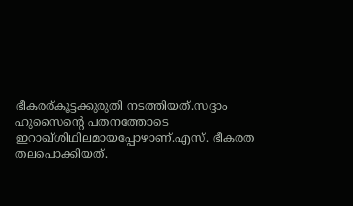ഭീകരര്കൂട്ടക്കുരുതി നടത്തിയത്‌.സദ്ദാം ഹുസൈന്റെ പതനത്തോടെ ഇറാഖ്ശിഥിലമായപ്പോഴാണ്.എസ്‌. ഭീകരത തലപൊക്കിയത്‌.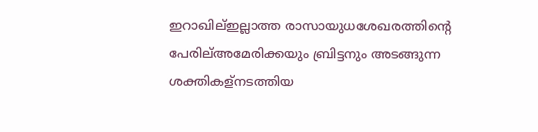ഇറാഖില്ഇല്ലാത്ത രാസായുധശേഖരത്തിന്റെ പേരില്അമേരിക്കയും ബ്രിട്ടനും അടങ്ങുന്ന ശക്തികള്നടത്തിയ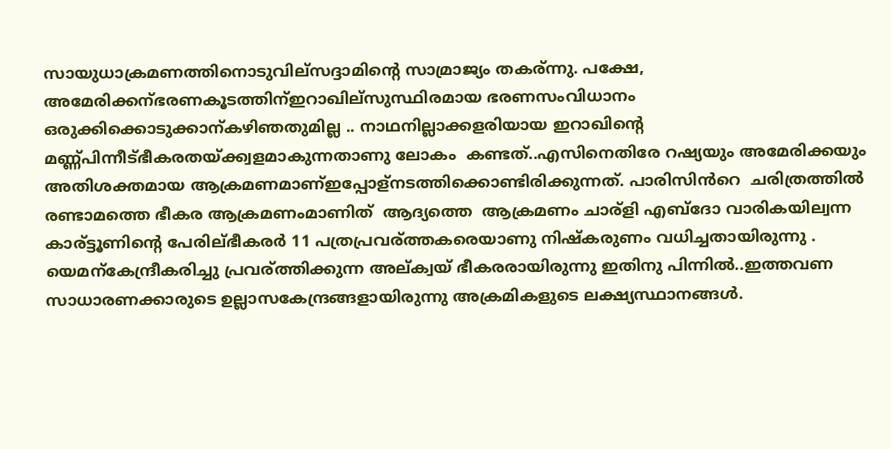സായുധാക്രമണത്തിനൊടുവില്സദ്ദാമിന്റെ സാമ്രാജ്യം തകര്ന്നു. പക്ഷേ, അമേരിക്കന്ഭരണകൂടത്തിന്ഇറാഖില്സുസ്ഥിരമായ ഭരണസംവിധാനം ഒരുക്കിക്കൊടുക്കാന്കഴിഞതുമില്ല .. നാഥനില്ലാക്കളരിയായ ഇറാഖിന്റെ മണ്ണ്പിന്നീട്ഭീകരതയ്ക്ക്വളമാകുന്നതാണു ലോകം  കണ്ടത്‌..എസിനെതിരേ റഷ്യയും അമേരിക്കയും അതിശക്തമായ ആക്രമണമാണ്ഇപ്പോള്നടത്തിക്കൊണ്ടിരിക്കുന്നത്‌. പാരിസിൻറെ  ചരിത്രത്തിൽ  രണ്ടാമത്തെ ഭീകര ആക്രമണംമാണിത്  ആദ്യത്തെ  ആക്രമണം ചാര്ളി എബ്ദോ വാരികയില്വന്ന കാര്ട്ടൂണിന്റെ പേരില്ഭീകരര്‍ 11 പത്രപ്രവര്ത്തകരെയാണു നിഷ്കരുണം വധിച്ചതായിരുന്നു . യെമന്കേന്ദ്രീകരിച്ചു പ്രവര്ത്തിക്കുന്ന അല്ക്വയ് ഭീകരരായിരുന്നു ഇതിനു പിന്നില്‍..ഇത്തവണ സാധാരണക്കാരുടെ ഉല്ലാസകേന്ദ്രങ്ങളായിരുന്നു അക്രമികളുടെ ലക്ഷ്യസ്ഥാനങ്ങള്‍.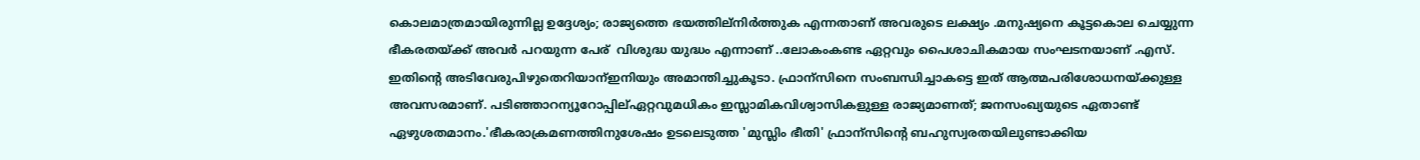കൊലമാത്രമായിരുന്നില്ല ഉദ്ദേശ്യം; രാജ്യത്തെ ഭയത്തില്നിർത്തുക എന്നതാണ് അവരുടെ ലക്ഷ്യം .മനുഷ്യനെ കൂട്ടകൊല ചെയ്യുന്ന ഭീകരതയ്ക്ക് അവർ പറയുന്ന പേര്  വിശുദ്ധ യുദ്ധം എന്നാണ് ..ലോകംകണ്ട ഏറ്റവും പൈശാചികമായ സംഘടനയാണ് .എസ്.
ഇതിന്റെ അടിവേരുപിഴുതെറിയാന്ഇനിയും അമാന്തിച്ചുകൂടാ. ഫ്രാന്സിനെ സംബന്ധിച്ചാകട്ടെ ഇത് ആത്മപരിശോധനയ്ക്കുള്ള അവസരമാണ്. പടിഞ്ഞാറന്യൂറോപ്പില്ഏറ്റവുമധികം ഇസ്ലാമികവിശ്വാസികളുള്ള രാജ്യമാണത്; ജനസംഖ്യയുടെ ഏതാണ്ട് ഏഴുശതമാനം.'ഭീകരാക്രമണത്തിനുശേഷം ഉടലെടുത്ത 'മുസ്ലിം ഭീതി' ഫ്രാന്സിന്റെ ബഹുസ്വരതയിലുണ്ടാക്കിയ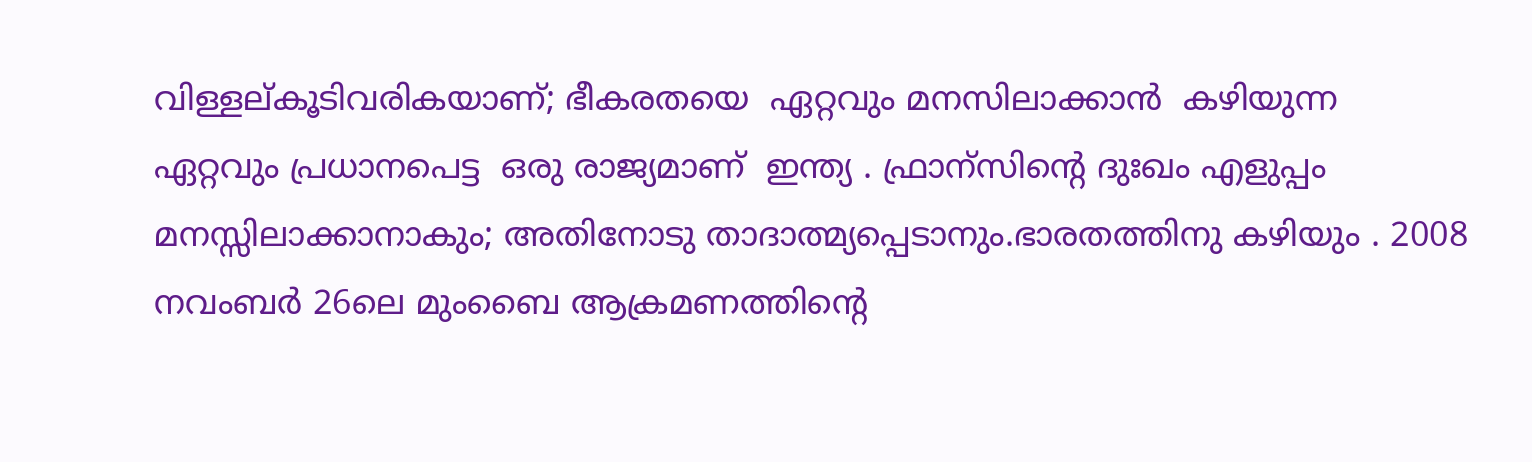വിള്ളല്കൂടിവരികയാണ്; ഭീകരതയെ  ഏറ്റവും മനസിലാക്കാൻ  കഴിയുന്ന  ഏറ്റവും പ്രധാനപെട്ട  ഒരു രാജ്യമാണ്  ഇന്ത്യ . ഫ്രാന്സിന്റെ ദുഃഖം എളുപ്പം മനസ്സിലാക്കാനാകും; അതിനോടു താദാത്മ്യപ്പെടാനും.ഭാരതത്തിനു കഴിയും . 2008 നവംബര്‍ 26ലെ മുംബൈ ആക്രമണത്തിന്റെ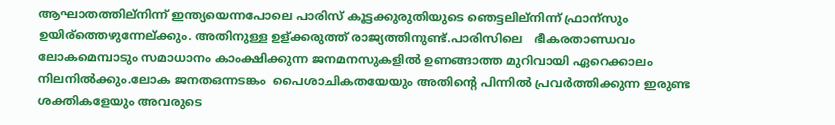ആഘാതത്തില്നിന്ന് ഇന്ത്യയെന്നപോലെ പാരിസ് കൂട്ടക്കുരുതിയുടെ ഞെട്ടലില്നിന്ന് ഫ്രാന്സും ഉയിര്ത്തെഴുന്നേല്ക്കും. അതിനുള്ള ഉള്ക്കരുത്ത് രാജ്യത്തിനുണ്ട്.പാരിസിലെ   ഭീകരതാണ്ഡവം ലോകമെമ്പാടും സമാധാനം കാംക്ഷിക്കുന്ന ജനമനസുകളിൽ ഉണങ്ങാത്ത മുറിവായി ഏറെക്കാലം നിലനിൽക്കും.ലോക ജനതഒന്നടങ്കം  പൈശാചികതയേയും അതിന്റെ പിന്നിൽ പ്രവർത്തിക്കുന്ന ഇരുണ്ട ശക്തികളേയും അവരുടെ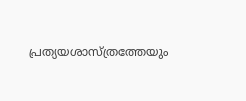പ്രത്യയശാസ്ത്രത്തേയും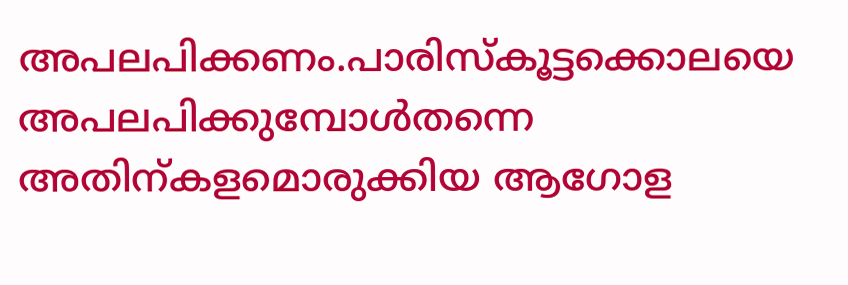അപലപിക്കണം.പാരിസ്കൂട്ടക്കൊലയെ അപലപിക്കുമ്പോൾതന്നെ അതിന്കളമൊരുക്കിയ ആഗോള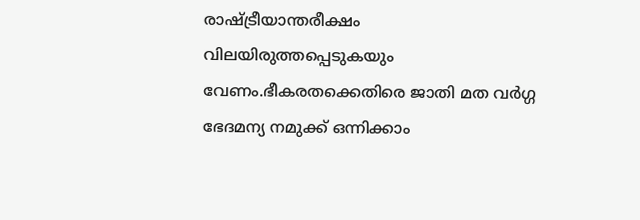രാഷ്ട്രീയാന്തരീക്ഷം വിലയിരുത്തപ്പെടുകയും വേണം.ഭീകരതക്കെതിരെ ജാതി മത വർഗ്ഗ ഭേദമന്യ നമുക്ക് ഒന്നിക്കാം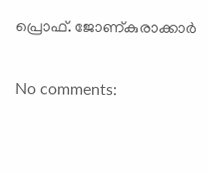പ്രൊഫ്‌. ജോണ്കുരാക്കാർ


No comments: